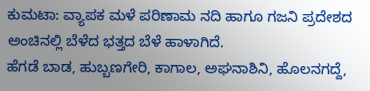ಕುಮಟಾ: ವ್ಯಾಪಕ ಮಳೆ ಪರಿಣಾಮ ನದಿ ಹಾಗೂ ಗಜನಿ ಪ್ರದೇಶದ ಅಂಚಿನಲ್ಲಿ ಬೆಳೆದ ಭತ್ತದ ಬೆಳೆ ಹಾಳಾಗಿದೆ.
ಹೆಗಡೆ ಬಾಡ, ಹುಬ್ಬಣಗೇರಿ, ಕಾಗಾಲ, ಅಘನಾಶಿನಿ, ಹೊಲನಗದ್ದೆ,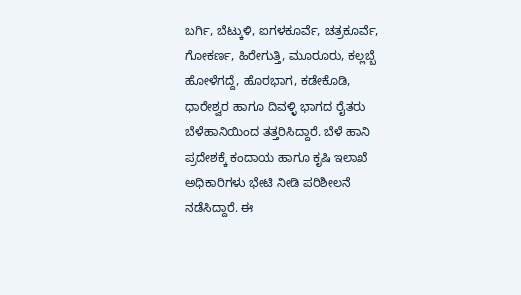ಬರ್ಗಿ, ಬೆಟ್ಕುಳಿ, ಐಗಳಕೂರ್ವೆ, ಚತ್ರಕೂರ್ವೆ, ಗೋಕರ್ಣ, ಹಿರೇಗುತ್ತಿ, ಮೂರೂರು, ಕಲ್ಲಬ್ಬೆ ಹೋಳೆಗದ್ದೆ, ಹೊರಭಾಗ, ಕಡೇಕೊಡಿ, ಧಾರೇಶ್ವರ ಹಾಗೂ ದಿವಳ್ಳಿ ಭಾಗದ ರೈತರು ಬೆಳೆಹಾನಿಯಿಂದ ತತ್ತರಿಸಿದ್ದಾರೆ. ಬೆಳೆ ಹಾನಿ ಪ್ರದೇಶಕ್ಕೆ ಕಂದಾಯ ಹಾಗೂ ಕೃಷಿ ಇಲಾಖೆ ಅಧಿಕಾರಿಗಳು ಭೇಟಿ ನೀಡಿ ಪರಿಶೀಲನೆ ನಡೆಸಿದ್ದಾರೆ. ಈ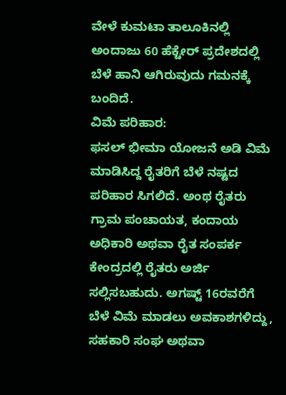ವೇಳೆ ಕುಮಟಾ ತಾಲೂಕಿನಲ್ಲಿ ಅಂದಾಜು 60 ಹೆಕ್ಟೇರ್ ಪ್ರದೇಶದಲ್ಲಿ ಬೆಳೆ ಹಾನಿ ಆಗಿರುವುದು ಗಮನಕ್ಕೆ ಬಂದಿದೆ.
ವಿಮೆ ಪರಿಹಾರ:
ಫಸಲ್ ಭೀಮಾ ಯೋಜನೆ ಅಡಿ ವಿಮೆ ಮಾಡಿಸಿದ್ದ ರೈತರಿಗೆ ಬೆಳೆ ನಷ್ಟದ ಪರಿಹಾರ ಸಿಗಲಿದೆ. ಅಂಥ ರೈತರು ಗ್ರಾಮ ಪಂಚಾಯತ, ಕಂದಾಯ ಅಧಿಕಾರಿ ಅಥವಾ ರೈತ ಸಂಪರ್ಕ ಕೇಂದ್ರದಲ್ಲಿ ರೈತರು ಅರ್ಜಿ ಸಲ್ಲಿಸಬಹುದು. ಅಗಷ್ಟ್ 16ರವರೆಗೆ ಬೆಳೆ ವಿಮೆ ಮಾಡಲು ಅವಕಾಶಗಳಿದ್ದು, ಸಹಕಾರಿ ಸಂಘ ಅಥವಾ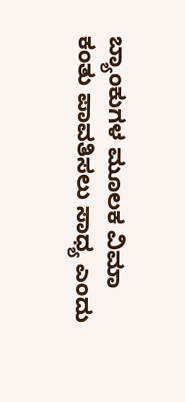ಬ್ಯಾಂಕುಗಳ ಮೂಲಕ ವಿಮಾ ಕಂತು ಪಾವತಿಸಲು ಸಾಧ್ಯ ಎಂದು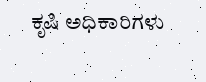ಕೃಷಿ ಅಧಿಕಾರಿಗಳು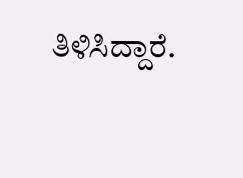ತಿಳಿಸಿದ್ದಾರೆ.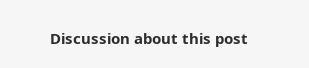Discussion about this post